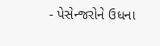- પેસેન્જરોને ઉધના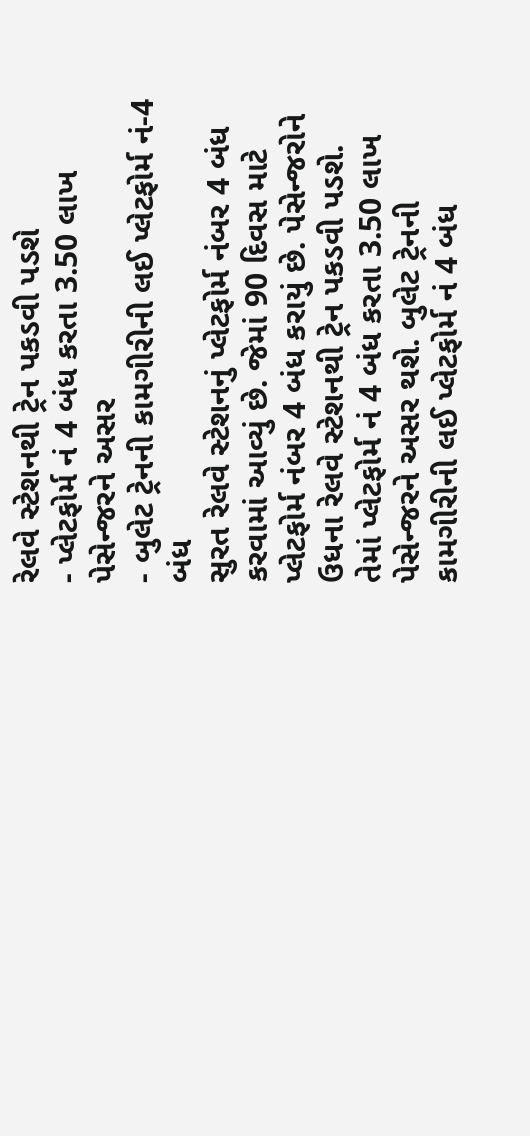રેલવે સ્ટેશનથી ટ્રેન પકડવી પડશે
- પ્લેટફોર્મ નં 4 બંધ કરતા 3.50 લાખ પેસેન્જરને અસર
- બુલેટ ટ્રેનની કામગીરીની લઈ પ્લેટફોર્મ નં-4 બંધ
સુરત રેલવે સ્ટેશનનું પ્લેટફોર્મ નંબર 4 બંધ કરવામાં આવ્યું છે. જેમાં 90 દિવસ માટે પ્લેટફોર્મ નંબર 4 બંધ કરાયું છે. પેસેન્જરોને ઉધના રેલવે સ્ટેશનથી ટ્રેન પકડવી પડશે. તેમાં પ્લેટફોર્મ નં 4 બંધ કરતા 3.50 લાખ પેસેન્જરને અસર થશે. બુલેટ ટ્રેનની કામગીરીની લઈ પ્લેટફોર્મ નં 4 બંધ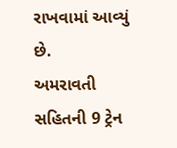રાખવામાં આવ્યું છે.
અમરાવતી સહિતની 9 ટ્રેન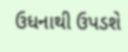ઉધનાથી ઉપડશે